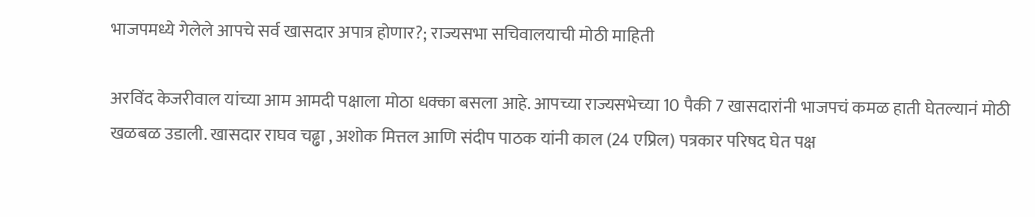भाजपमध्ये गेलेले आपचे सर्व खासदार अपात्र होणार?; राज्यसभा सचिवालयाची मोठी माहिती

अरविंद केजरीवाल यांच्या आम आमदी पक्षाला मोठा धक्का बसला आहे. आपच्या राज्यसभेच्या 10 पैकी 7 खासदारांनी भाजपचं कमळ हाती घेतल्यानं मोठी खळबळ उडाली. खासदार राघव चढ्ढा , अशोक मित्तल आणि संदीप पाठक यांनी काल (24 एप्रिल) पत्रकार परिषद घेत पक्ष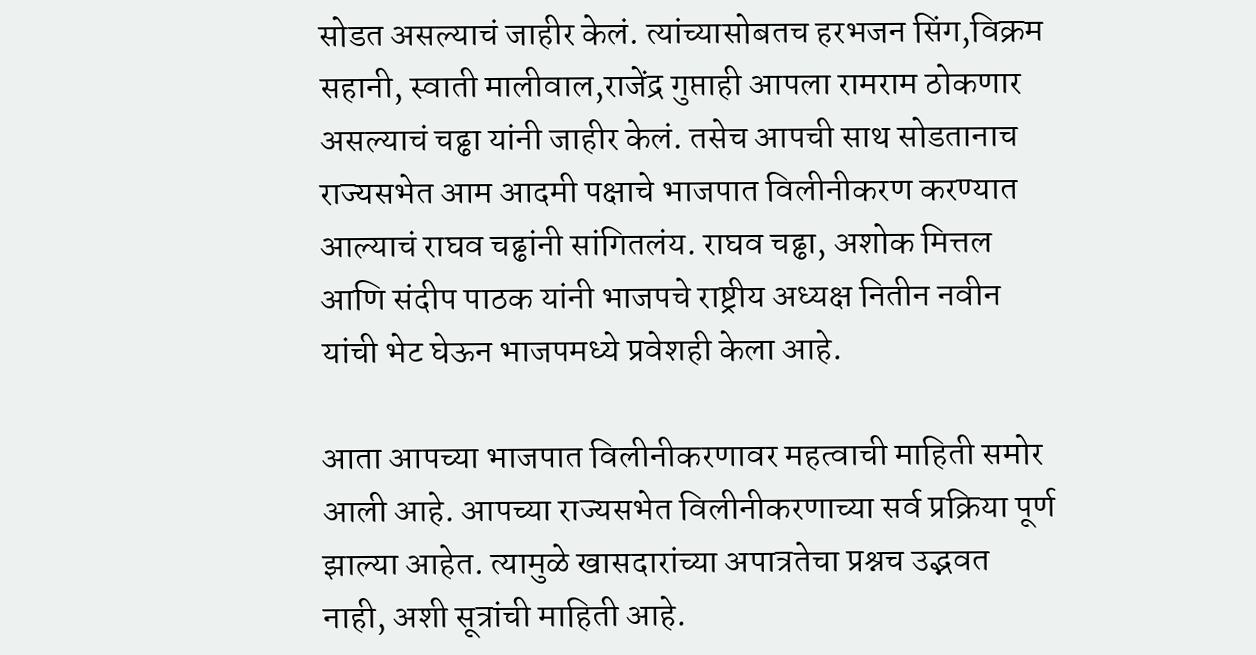सोडत असल्याचं जाहीर केलं. त्यांच्यासोबतच हरभजन सिंग,विक्रम सहानी, स्वाती मालीवाल,राजेंद्र गुप्ताही आपला रामराम ठोकणार असल्याचं चढ्ढा यांनी जाहीर केलं. तसेच आपची साथ सोडतानाच राज्यसभेत आम आदमी पक्षाचे भाजपात विलीनीकरण करण्यात आल्याचं राघव चढ्ढांनी सांगितलंय. राघव चढ्ढा, अशोक मित्तल आणि संदीप पाठक यांनी भाजपचे राष्ट्रीय अध्यक्ष नितीन नवीन यांची भेट घेऊन भाजपमध्ये प्रवेशही केला आहे.

आता आपच्या भाजपात विलीनीकरणावर महत्वाची माहिती समोर आली आहे. आपच्या राज्यसभेत विलीनीकरणाच्या सर्व प्रक्रिया पूर्ण झाल्या आहेत. त्यामुळे खासदारांच्या अपात्रतेचा प्रश्नच उद्भवत नाही, अशी सूत्रांची माहिती आहे.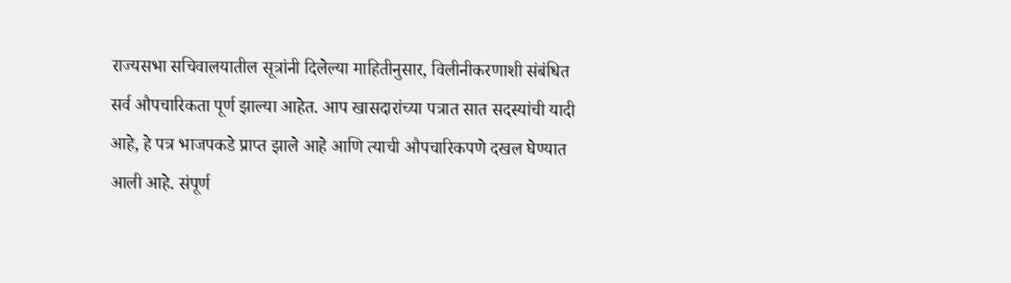राज्यसभा सचिवालयातील सूत्रांनी दिलेल्या माहितीनुसार, विलीनीकरणाशी संबंधित सर्व औपचारिकता पूर्ण झाल्या आहेत. आप खासदारांच्या पत्रात सात सदस्यांची यादी आहे, हे पत्र भाजपकडे प्राप्त झाले आहे आणि त्याची औपचारिकपणे दखल घेण्यात आली आहे. संपूर्ण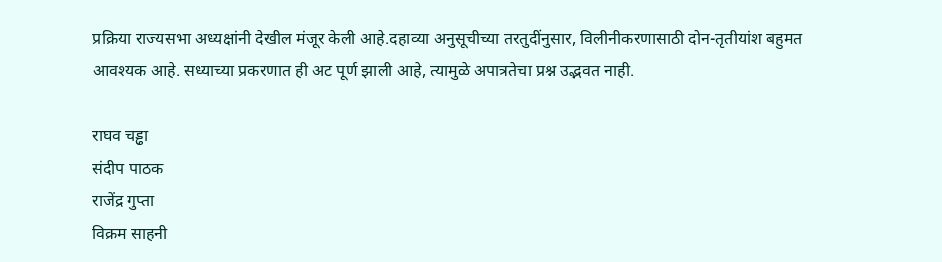प्रक्रिया राज्यसभा अध्यक्षांनी देखील मंजूर केली आहे.दहाव्या अनुसूचीच्या तरतुदींनुसार, विलीनीकरणासाठी दोन-तृतीयांश बहुमत आवश्यक आहे. सध्याच्या प्रकरणात ही अट पूर्ण झाली आहे, त्यामुळे अपात्रतेचा प्रश्न उद्भवत नाही.

राघव चड्ढा
संदीप पाठक
राजेंद्र गुप्ता
विक्रम साहनी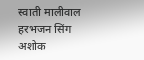स्वाती मालीवाल
हरभजन सिंग
अशोक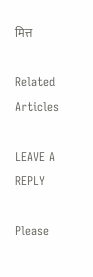मित्त

Related Articles

LEAVE A REPLY

Please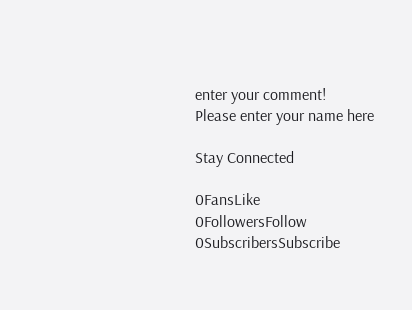enter your comment!
Please enter your name here

Stay Connected

0FansLike
0FollowersFollow
0SubscribersSubscribe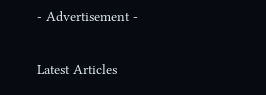- Advertisement -

Latest Articles